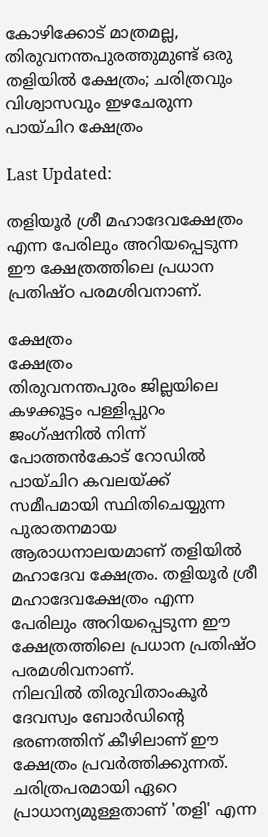കോഴിക്കോട് മാത്രമല്ല, തിരുവനന്തപുരത്തുമുണ്ട് ഒരു തളിയിൽ ക്ഷേത്രം; ചരിത്രവും വിശ്വാസവും ഇഴചേരുന്ന പായ്‌ചിറ ക്ഷേത്രം

Last Updated:

തളിയൂർ ശ്രീ മഹാദേവക്ഷേത്രം എന്ന പേരിലും അറിയപ്പെടുന്ന ഈ ക്ഷേത്രത്തിലെ പ്രധാന പ്രതിഷ്ഠ പരമശിവനാണ്.

ക്ഷേത്രം
ക്ഷേത്രം
തിരുവനന്തപുരം ജില്ലയിലെ കഴക്കൂട്ടം പള്ളിപ്പുറം ജംഗ്ഷനിൽ നിന്ന് പോത്തൻകോട് റോഡിൽ പായ്‌ചിറ കവലയ്ക്ക് സമീപമായി സ്ഥിതിചെയ്യുന്ന പുരാതനമായ ആരാധനാലയമാണ് തളിയിൽ മഹാദേവ ക്ഷേത്രം. തളിയൂർ ശ്രീ മഹാദേവക്ഷേത്രം എന്ന പേരിലും അറിയപ്പെടുന്ന ഈ ക്ഷേത്രത്തിലെ പ്രധാന പ്രതിഷ്ഠ പരമശിവനാണ്.
നിലവിൽ തിരുവിതാംകൂർ ദേവസ്വം ബോർഡിൻ്റെ ഭരണത്തിന് കീഴിലാണ് ഈ ക്ഷേത്രം പ്രവർത്തിക്കുന്നത്. ചരിത്രപരമായി ഏറെ പ്രാധാന്യമുള്ളതാണ് 'തളി' എന്ന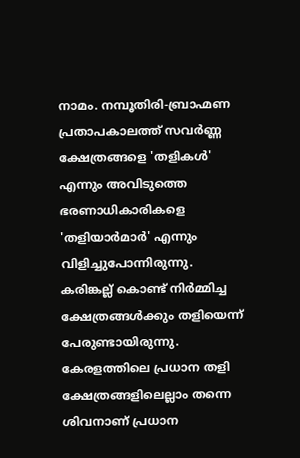നാമം. നമ്പൂതിരി-ബ്രാഹ്മണ പ്രതാപകാലത്ത് സവർണ്ണ ക്ഷേത്രങ്ങളെ 'തളികൾ' എന്നും അവിടുത്തെ ഭരണാധികാരികളെ 'തളിയാർമാർ' എന്നും വിളിച്ചുപോന്നിരുന്നു.
കരിങ്കല്ല് കൊണ്ട് നിർമ്മിച്ച ക്ഷേത്രങ്ങൾക്കും തളിയെന്ന് പേരുണ്ടായിരുന്നു. കേരളത്തിലെ പ്രധാന തളി ക്ഷേത്രങ്ങളിലെല്ലാം തന്നെ ശിവനാണ് പ്രധാന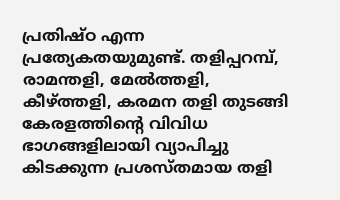പ്രതിഷ്ഠ എന്ന പ്രത്യേകതയുമുണ്ട്. തളിപ്പറമ്പ്, രാമന്തളി, മേൽത്തളി, കീഴ്ത്തളി, കരമന തളി തുടങ്ങി കേരളത്തിൻ്റെ വിവിധ ഭാഗങ്ങളിലായി വ്യാപിച്ചു കിടക്കുന്ന പ്രശസ്തമായ തളി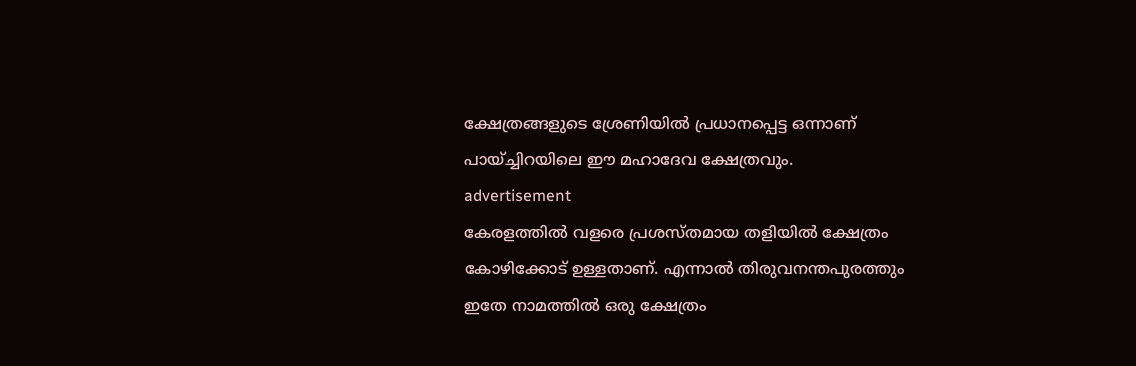ക്ഷേത്രങ്ങളുടെ ശ്രേണിയിൽ പ്രധാനപ്പെട്ട ഒന്നാണ് പായ്ച്ചിറയിലെ ഈ മഹാദേവ ക്ഷേത്രവും.
advertisement
കേരളത്തിൽ വളരെ പ്രശസ്തമായ തളിയിൽ ക്ഷേത്രം കോഴിക്കോട് ഉള്ളതാണ്. എന്നാൽ തിരുവനന്തപുരത്തും ഇതേ നാമത്തിൽ ഒരു ക്ഷേത്രം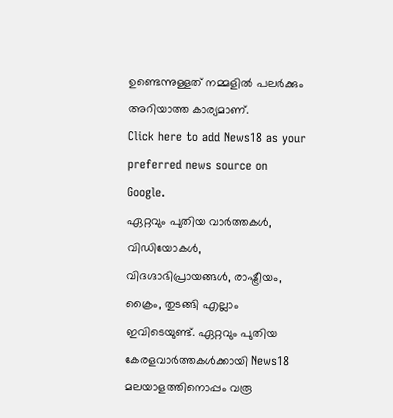ഉണ്ടെന്നുള്ളത് നമ്മളിൽ പലർക്കും അറിയാത്ത കാര്യമാണ്.
Click here to add News18 as your preferred news source on Google.
ഏറ്റവും പുതിയ വാർത്തകൾ, വിഡിയോകൾ, വിദഗ്ദാഭിപ്രായങ്ങൾ, രാഷ്ട്രീയം, ക്രൈം, തുടങ്ങി എല്ലാം ഇവിടെയുണ്ട്. ഏറ്റവും പുതിയ കേരളവാർത്തകൾക്കായി News18 മലയാളത്തിനൊപ്പം വരൂ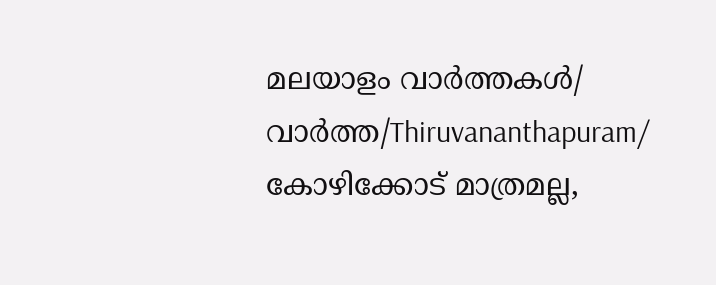മലയാളം വാർത്തകൾ/ വാർത്ത/Thiruvananthapuram/
കോഴിക്കോട് മാത്രമല്ല,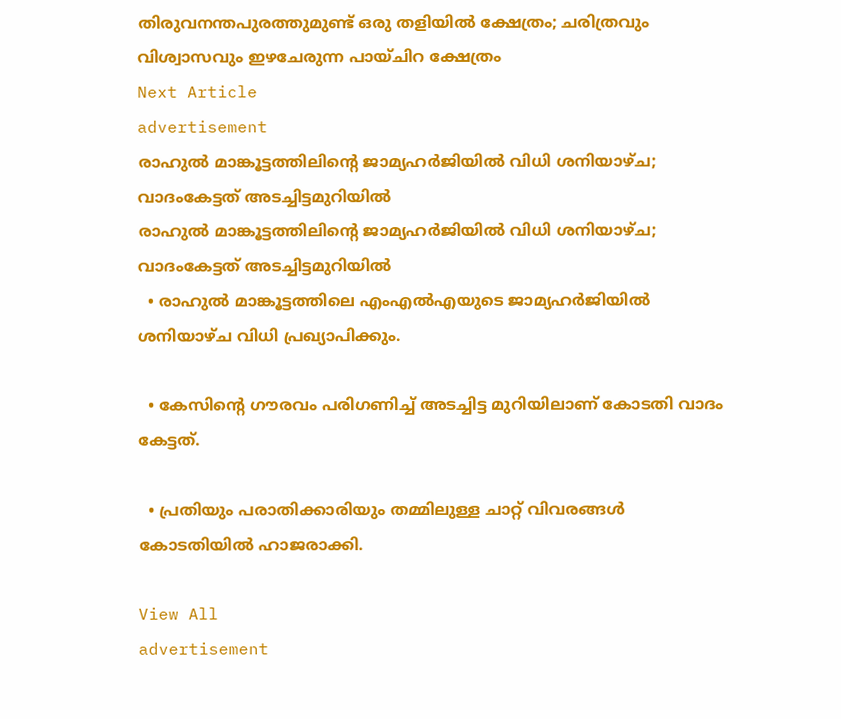തിരുവനന്തപുരത്തുമുണ്ട് ഒരു തളിയിൽ ക്ഷേത്രം; ചരിത്രവും വിശ്വാസവും ഇഴചേരുന്ന പായ്‌ചിറ ക്ഷേത്രം
Next Article
advertisement
രാഹുൽ മാങ്കൂട്ടത്തിലിന്റെ ജാമ്യഹർജിയിൽ വിധി ശനിയാഴ്ച; വാദംകേട്ടത് അടച്ചിട്ടമുറിയിൽ
രാഹുൽ മാങ്കൂട്ടത്തിലിന്റെ ജാമ്യഹർജിയിൽ വിധി ശനിയാഴ്ച; വാദംകേട്ടത് അടച്ചിട്ടമുറിയിൽ
  • രാഹുല്‍ മാങ്കൂട്ടത്തിലെ എംഎല്‍എയുടെ ജാമ്യഹര്‍ജിയില്‍ ശനിയാഴ്ച വിധി പ്രഖ്യാപിക്കും.

  • കേസിന്റെ ഗൗരവം പരിഗണിച്ച് അടച്ചിട്ട മുറിയിലാണ് കോടതി വാദം കേട്ടത്.

  • പ്രതിയും പരാതിക്കാരിയും തമ്മിലുള്ള ചാറ്റ് വിവരങ്ങള്‍ കോടതിയില്‍ ഹാജരാക്കി.

View All
advertisement